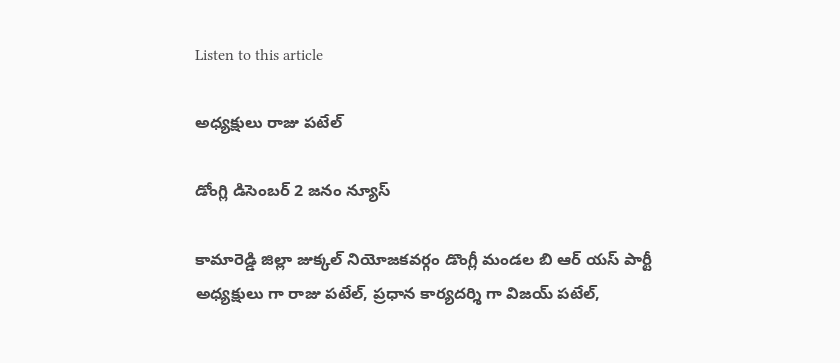Listen to this article

అధ్యక్షులు రాజు పటేల్

డోంగ్లి డిసెంబర్ 2 జనం న్యూస్

కామారెడ్డి జిల్లా జుక్కల్ నియోజకవర్గం డొంగ్లీ మండల బి ఆర్ యస్ పార్టీ అధ్యక్షులు గా రాజు పటేల్, ప్రధాన కార్యదర్శి గా విజయ్ పటేల్,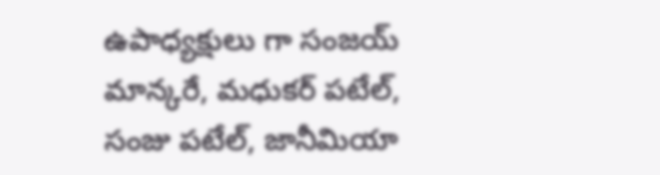ఉపాధ్యక్షులు గా సంజయ్ మాన్కరే, మధుకర్ పటేల్, సంజు పటేల్, జానీమియా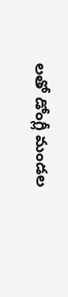లతో డోంగ్లీ మండల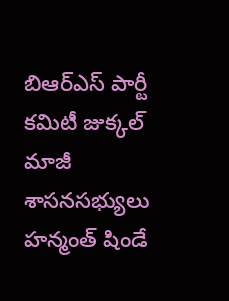బిఆర్ఎస్ పార్టీ కమిటీ జుక్కల్ మాజీ శాసనసభ్యులు హన్మంత్ షిండే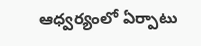ఆధ్వర్యంలో ఏర్పాటు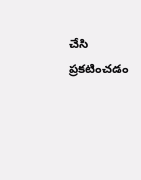చేసి ప్రకటించడం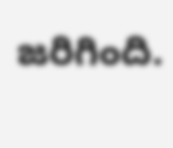జరిగింది.